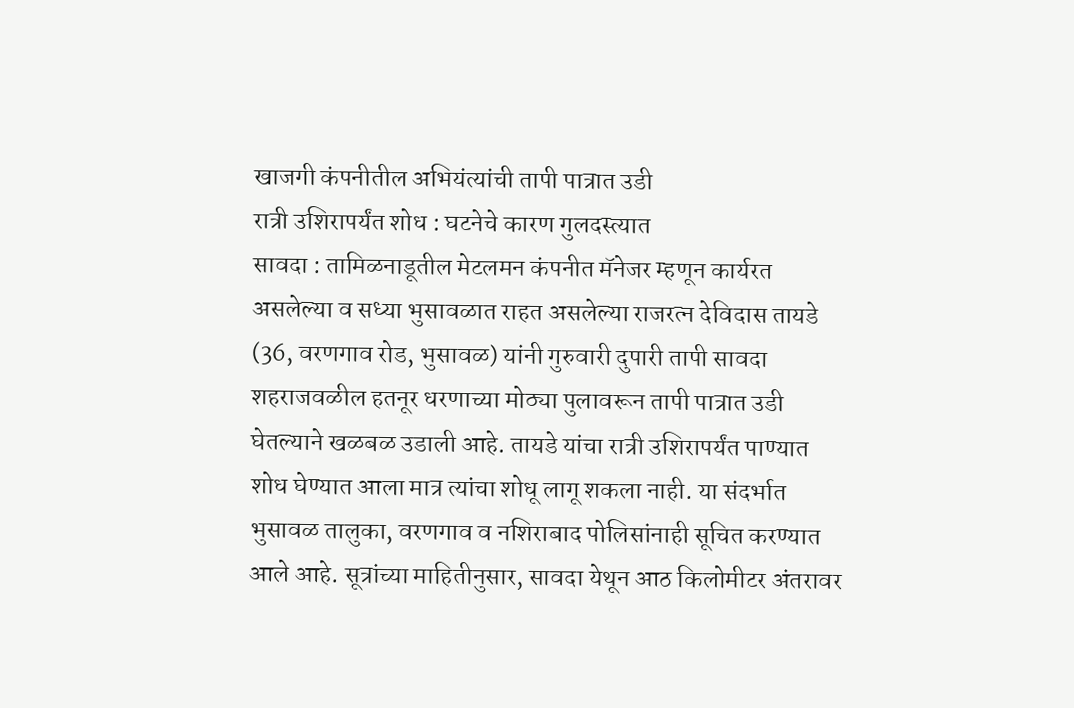खाजगी कंपनीतील अभियंत्यांची तापी पात्रात उडी
रात्री उशिरापर्यंत शोध : घटनेचे कारण गुलदस्त्यात
सावदा : तामिळनाडूतील मेटलमन कंपनीत मॅनेजर म्हणून कार्यरत असलेल्या व सध्या भुसावळात राहत असलेल्या राजरत्न देविदास तायडे (36, वरणगाव रोड, भुसावळ) यांनी गुरुवारी दुपारी तापी सावदा शहराजवळील हतनूर धरणाच्या मोठ्या पुलावरून तापी पात्रात उडी घेतल्याने खळबळ उडाली आहे. तायडे यांचा रात्री उशिरापर्यंत पाण्यात शोध घेण्यात आला मात्र त्यांचा शोधू लागू शकला नाही. या संदर्भात भुसावळ तालुका, वरणगाव व नशिराबाद पोलिसांनाही सूचित करण्यात आले आहे. सूत्रांच्या माहितीनुसार, सावदा येथून आठ किलोमीटर अंतरावर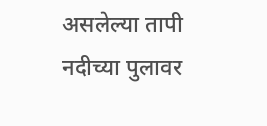असलेल्या तापी नदीच्या पुलावर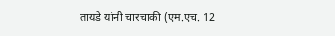तायडे यांनी चारचाकी (एम.एच. 12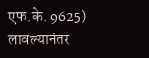एफ.के. 9625) लावल्यानंतर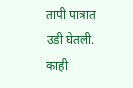तापी पात्रात उडी घेतली. काही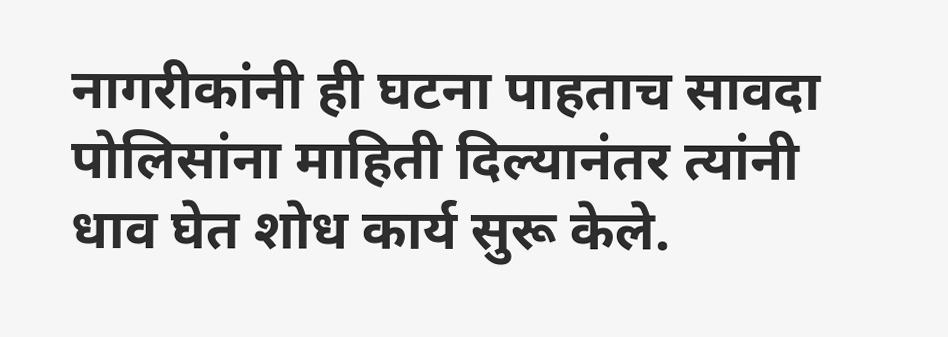नागरीकांनी ही घटना पाहताच सावदा पोलिसांना माहिती दिल्यानंतर त्यांनी धाव घेत शोध कार्य सुरू केले.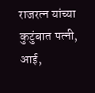राजरत्न यांच्या कुटुंबात पत्नी, आई,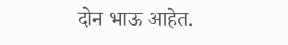दोन भाऊ आहेत.